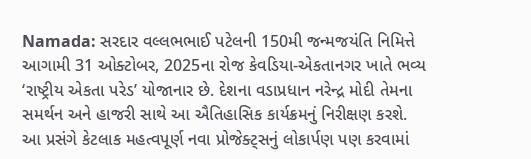Namada: સરદાર વલ્લભભાઈ પટેલની 150મી જન્મજયંતિ નિમિત્તે આગામી 31 ઓક્ટોબર, 2025ના રોજ કેવડિયા-એકતાનગર ખાતે ભવ્ય ‘રાષ્ટ્રીય એકતા પરેડ’ યોજાનાર છે. દેશના વડાપ્રધાન નરેન્દ્ર મોદી તેમના સમર્થન અને હાજરી સાથે આ ઐતિહાસિક કાર્યક્રમનું નિરીક્ષણ કરશે. આ પ્રસંગે કેટલાક મહત્વપૂર્ણ નવા પ્રોજેક્ટ્સનું લોકાર્પણ પણ કરવામાં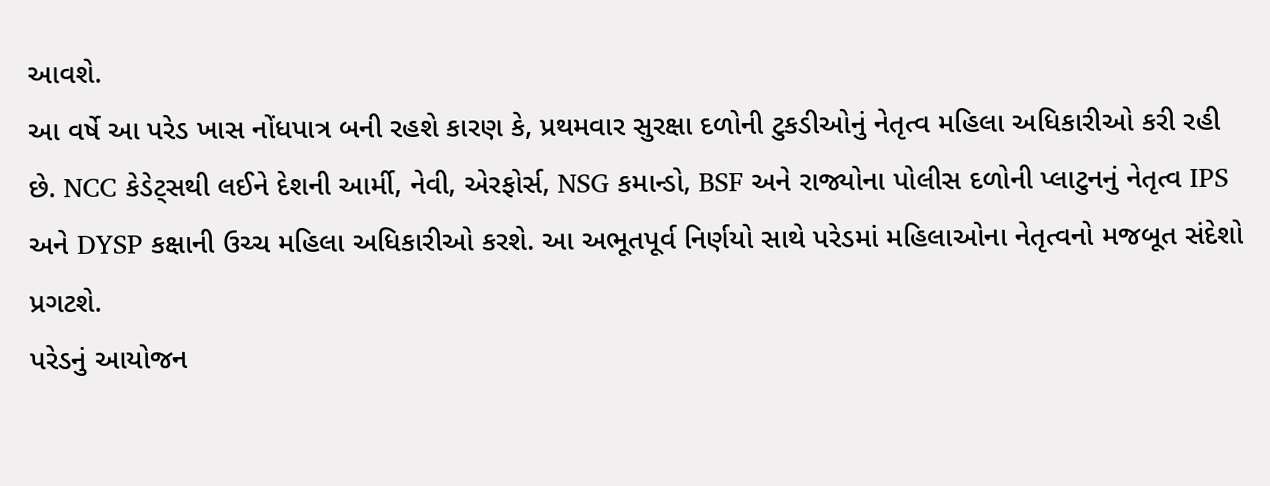આવશે.
આ વર્ષે આ પરેડ ખાસ નોંધપાત્ર બની રહશે કારણ કે, પ્રથમવાર સુરક્ષા દળોની ટુકડીઓનું નેતૃત્વ મહિલા અધિકારીઓ કરી રહી છે. NCC કેડેટ્સથી લઈને દેશની આર્મી, નેવી, એરફોર્સ, NSG કમાન્ડો, BSF અને રાજ્યોના પોલીસ દળોની પ્લાટુનનું નેતૃત્વ IPS અને DYSP કક્ષાની ઉચ્ચ મહિલા અધિકારીઓ કરશે. આ અભૂતપૂર્વ નિર્ણયો સાથે પરેડમાં મહિલાઓના નેતૃત્વનો મજબૂત સંદેશો પ્રગટશે.
પરેડનું આયોજન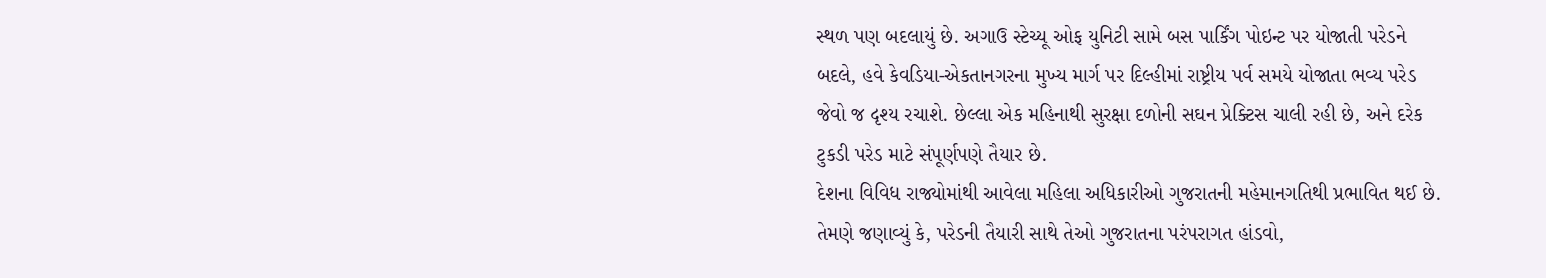સ્થળ પણ બદલાયું છે. અગાઉ સ્ટેચ્યૂ ઓફ યુનિટી સામે બસ પાર્કિંગ પોઇન્ટ પર યોજાતી પરેડને બદલે, હવે કેવડિયા-એકતાનગરના મુખ્ય માર્ગ પર દિલ્હીમાં રાષ્ટ્રીય પર્વ સમયે યોજાતા ભવ્ય પરેડ જેવો જ દૃશ્ય રચાશે. છેલ્લા એક મહિનાથી સુરક્ષા દળોની સઘન પ્રેક્ટિસ ચાલી રહી છે, અને દરેક ટુકડી પરેડ માટે સંપૂર્ણપણે તૈયાર છે.
દેશના વિવિધ રાજ્યોમાંથી આવેલા મહિલા અધિકારીઓ ગુજરાતની મહેમાનગતિથી પ્રભાવિત થઈ છે. તેમણે જણાવ્યું કે, પરેડની તૈયારી સાથે તેઓ ગુજરાતના પરંપરાગત હાંડવો,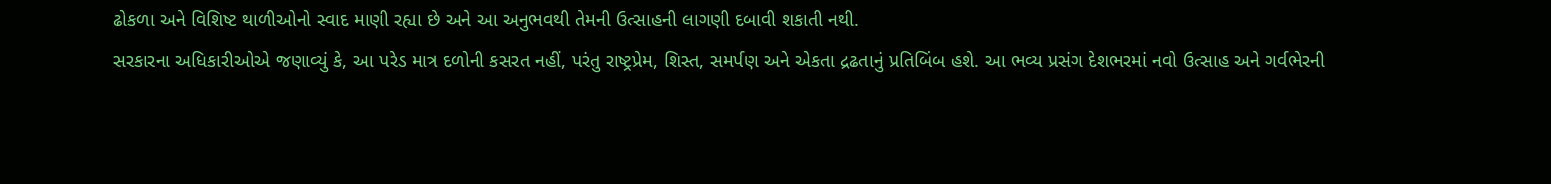ઢોકળા અને વિશિષ્ટ થાળીઓનો સ્વાદ માણી રહ્યા છે અને આ અનુભવથી તેમની ઉત્સાહની લાગણી દબાવી શકાતી નથી.
સરકારના અધિકારીઓએ જણાવ્યું કે, આ પરેડ માત્ર દળોની કસરત નહીં, પરંતુ રાષ્ટ્રપ્રેમ, શિસ્ત, સમર્પણ અને એકતા દ્રઢતાનું પ્રતિબિંબ હશે. આ ભવ્ય પ્રસંગ દેશભરમાં નવો ઉત્સાહ અને ગર્વભેરની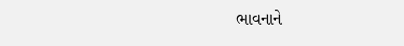ભાવનાને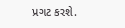પ્રગટ કરશે.